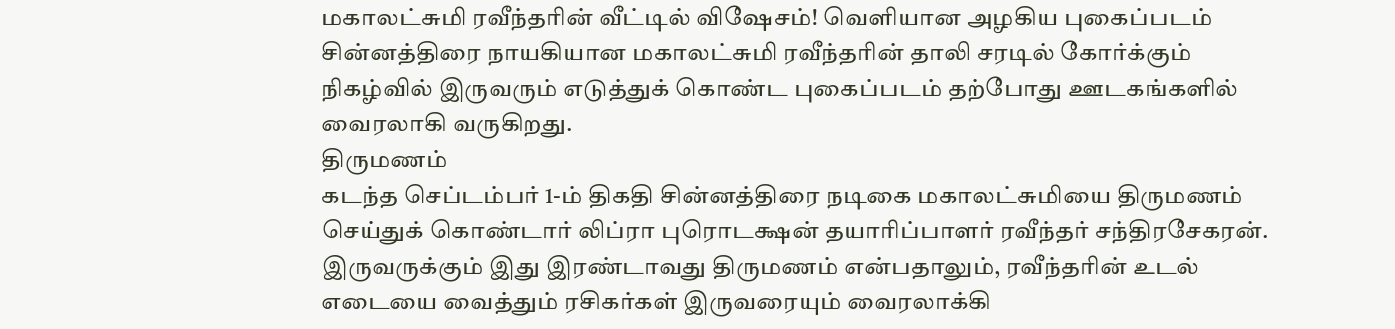மகாலட்சுமி ரவீந்தரின் வீட்டில் விஷேசம்! வெளியான அழகிய புகைப்படம்
சின்னத்திரை நாயகியான மகாலட்சுமி ரவீந்தரின் தாலி சரடில் கோர்க்கும் நிகழ்வில் இருவரும் எடுத்துக் கொண்ட புகைப்படம் தற்போது ஊடகங்களில் வைரலாகி வருகிறது.
திருமணம்
கடந்த செப்டம்பர் 1-ம் திகதி சின்னத்திரை நடிகை மகாலட்சுமியை திருமணம் செய்துக் கொண்டார் லிப்ரா புரொடக்ஷன் தயாரிப்பாளர் ரவீந்தர் சந்திரசேகரன்.
இருவருக்கும் இது இரண்டாவது திருமணம் என்பதாலும், ரவீந்தரின் உடல் எடையை வைத்தும் ரசிகர்கள் இருவரையும் வைரலாக்கி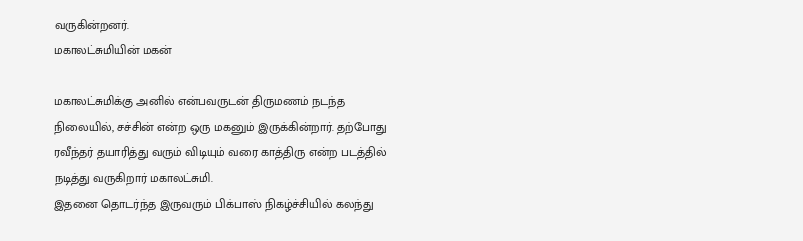வருகின்றனர்.
மகாலட்சுமியின் மகன்

மகாலட்சுமிக்கு அனில் என்பவருடன் திருமணம் நடந்த நிலையில், சச்சின் என்ற ஒரு மகனும் இருக்கின்றார். தற்போது ரவீந்தர் தயாரித்து வரும் விடியும் வரை காத்திரு என்ற படத்தில் நடித்து வருகிறார் மகாலட்சுமி.
இதனை தொடர்ந்த இருவரும் பிக்பாஸ் நிகழ்ச்சியில் கலந்து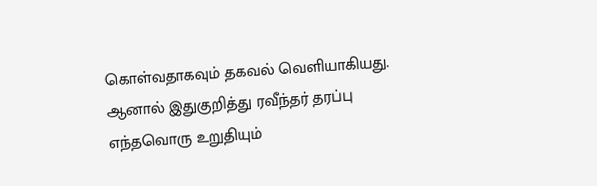கொள்வதாகவும் தகவல் வெளியாகியது. ஆனால் இதுகுறித்து ரவீந்தர் தரப்பு எந்தவொரு உறுதியும்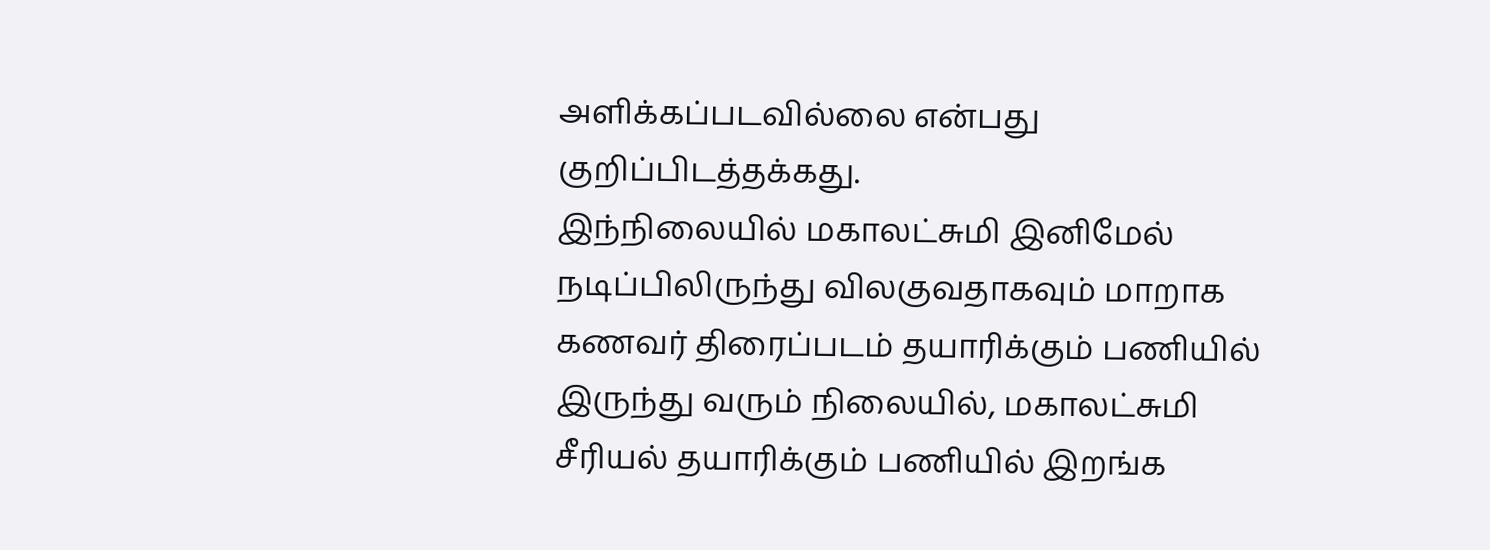அளிக்கப்படவில்லை என்பது குறிப்பிடத்தக்கது.
இந்நிலையில் மகாலட்சுமி இனிமேல் நடிப்பிலிருந்து விலகுவதாகவும் மாறாக கணவர் திரைப்படம் தயாரிக்கும் பணியில் இருந்து வரும் நிலையில், மகாலட்சுமி சீரியல் தயாரிக்கும் பணியில் இறங்க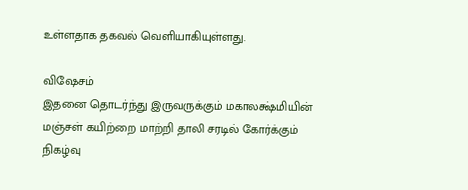உள்ளதாக தகவல் வெளியாகியுள்ளது.

விஷேசம்
இதனை தொடர்ந்து இருவருக்கும் மகாலக்ஷ்மியின் மஞ்சள் கயிற்றை மாற்றி தாலி சரடில் கோர்க்கும் நிகழ்வு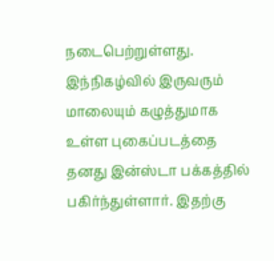நடைபெற்றுள்ளது.
இந்நிகழ்வில் இருவரும் மாலையும் கழுத்துமாக உள்ள புகைப்படத்தை தனது இன்ஸ்டா பக்கத்தில் பகிர்ந்துள்ளார். இதற்கு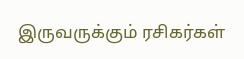இருவருக்கும் ரசிகர்கள்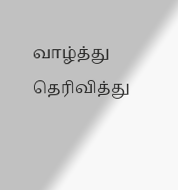வாழ்த்து தெரிவித்து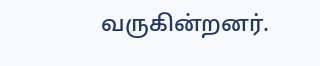வருகின்றனர்.